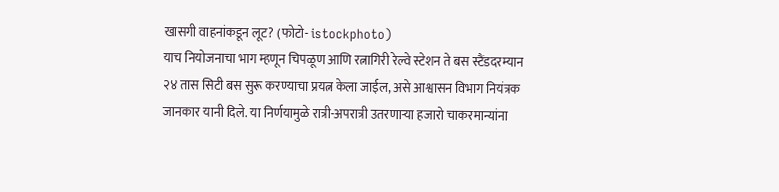खासगी वाहनांकडून लूट? (फोटो- istockphoto)
याच नियोजनाचा भाग म्हणून चिपळूण आणि रत्नागिरी रेल्वे स्टेशन ते बस स्टैंडदरम्यान २४ तास सिटी बस सुरू करण्याचा प्रयत्न केला जाईल, असे आश्वासन विभाग नियंत्रक जानकार यानी दिले. या निर्णयामुळे रात्री-अपरात्री उतरणाऱ्या हजारो चाकरमान्यांना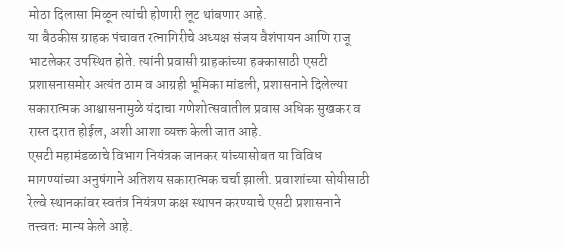मोठा दिलासा मिळून त्यांची होणारी लूट थांबणार आहे.
या बैठकीस ग्राहक पंचावत रत्नागिरीचे अध्यक्ष संजय वैशंपायन आणि राजू भाटलेकर उपस्थित होते. त्यांनी प्रवासी ग्राहकांच्या हक्कासाठी एसटी प्रशासनासमोर अत्यंत ठाम व आग्रही भूमिका मांडली, प्रशासनाने दिलेल्या सकारात्मक आश्वासनामुळे यंदाचा गणेशोत्सवातील प्रवास अधिक सुखकर व रास्त दरात होईल, अशी आशा व्यक्त केली जात आहे.
एसटी महामंडळाचे विभाग नियंत्रक जानकर यांच्यासोबत या विविध मागण्यांच्या अनुषंगाने अतिशय सकारात्मक चर्चा झाली. प्रवाशांच्या सोयीसाठी रेल्वे स्थानकांवर स्वतंत्र नियंत्रण कक्ष स्थापन करण्याचे एसटी प्रशासनाने तत्त्वतः मान्य केले आहे.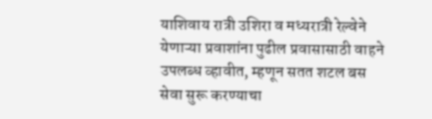याशिवाय रात्री उशिरा व मध्यरात्री रेल्वेने येणाऱ्या प्रवाशांना पुढील प्रवासासाठी वाहने उपलब्ध व्हावीत, म्हणून सतत शटल बस सेवा सुरू करण्याचा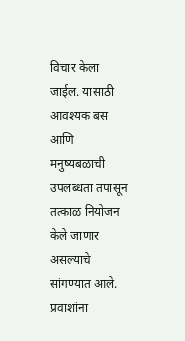विचार केला जाईल. यासाठी आवश्यक बस आणि मनुष्यबळाची उपलब्धता तपासून तत्काळ नियोजन केले जाणार असल्याचे सांगण्यात आले. प्रवाशांना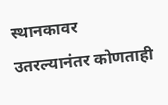स्थानकावर उतरल्यानंतर कोणताही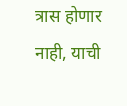त्रास होणार नाही, याची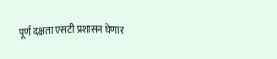पूर्ण दक्षता एसटी प्रशासन घेणार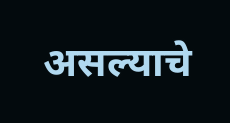असल्याचे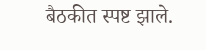बैठकीत स्पष्ट झाले.